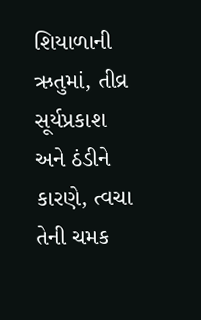શિયાળાની ઋતુમાં, તીવ્ર સૂર્યપ્રકાશ અને ઠંડીને કારણે, ત્વચા તેની ચમક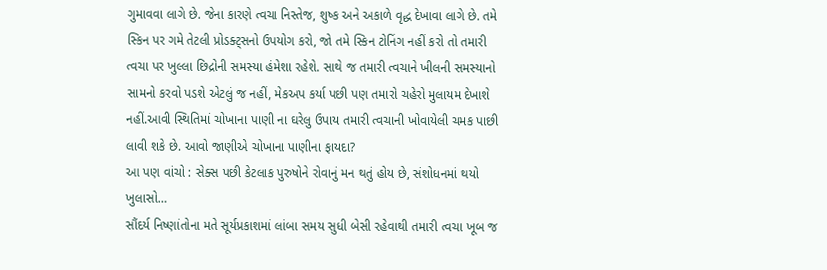ગુમાવવા લાગે છે. જેના કારણે ત્વચા નિસ્તેજ, શુષ્ક અને અકાળે વૃદ્ધ દેખાવા લાગે છે. તમે સ્કિન પર ગમે તેટલી પ્રોડક્ટ્સનો ઉપયોગ કરો, જો તમે સ્કિન ટોનિંગ નહીં કરો તો તમારી ત્વચા પર ખુલ્લા છિદ્રોની સમસ્યા હંમેશા રહેશે. સાથે જ તમારી ત્વચાને ખીલની સમસ્યાનો સામનો કરવો પડશે એટલું જ નહીં, મેકઅપ કર્યા પછી પણ તમારો ચહેરો મુલાયમ દેખાશે નહીં.આવી સ્થિતિમાં ચોખાના પાણી ના ઘરેલુ ઉપાય તમારી ત્વચાની ખોવાયેલી ચમક પાછી લાવી શકે છે. આવો જાણીએ ચોખાના પાણીના ફાયદા?
આ પણ વાંચો : સેક્સ પછી કેટલાક પુરુષોને રોવાનું મન થતું હોય છે, સંશોધનમાં થયો ખુલાસો…
સૌંદર્ય નિષ્ણાંતોના મતે સૂર્યપ્રકાશમાં લાંબા સમય સુધી બેસી રહેવાથી તમારી ત્વચા ખૂબ જ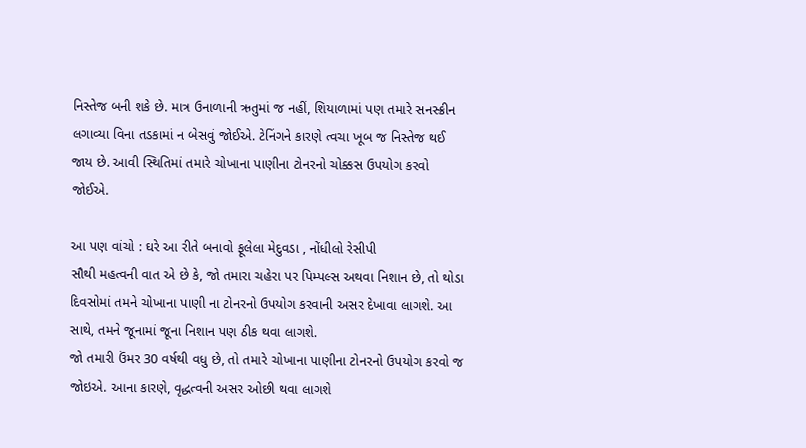નિસ્તેજ બની શકે છે. માત્ર ઉનાળાની ઋતુમાં જ નહીં, શિયાળામાં પણ તમારે સનસ્ક્રીન લગાવ્યા વિના તડકામાં ન બેસવું જોઈએ. ટેનિંગને કારણે ત્વચા ખૂબ જ નિસ્તેજ થઈ જાય છે. આવી સ્થિતિમાં તમારે ચોખાના પાણીના ટોનરનો ચોક્કસ ઉપયોગ કરવો જોઈએ.

આ પણ વાંચો : ઘરે આ રીતે બનાવો ફૂલેલા મેદુવડા , નોંધીલો રેસીપી
સૌથી મહત્વની વાત એ છે કે, જો તમારા ચહેરા પર પિમ્પલ્સ અથવા નિશાન છે, તો થોડા દિવસોમાં તમને ચોખાના પાણી ના ટોનરનો ઉપયોગ કરવાની અસર દેખાવા લાગશે. આ સાથે, તમને જૂનામાં જૂના નિશાન પણ ઠીક થવા લાગશે.
જો તમારી ઉંમર 30 વર્ષથી વધુ છે, તો તમારે ચોખાના પાણીના ટોનરનો ઉપયોગ કરવો જ જોઇએ. આના કારણે, વૃદ્ધત્વની અસર ઓછી થવા લાગશે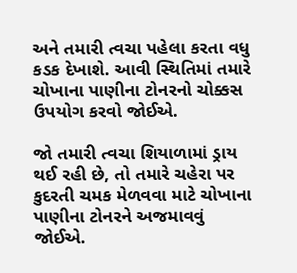અને તમારી ત્વચા પહેલા કરતા વધુ કડક દેખાશે. આવી સ્થિતિમાં તમારે ચોખાના પાણીના ટોનરનો ચોક્કસ ઉપયોગ કરવો જોઈએ.

જો તમારી ત્વચા શિયાળામાં ડ્રાય થઈ રહી છે, તો તમારે ચહેરા પર કુદરતી ચમક મેળવવા માટે ચોખાના પાણીના ટોનરને અજમાવવું જોઈએ.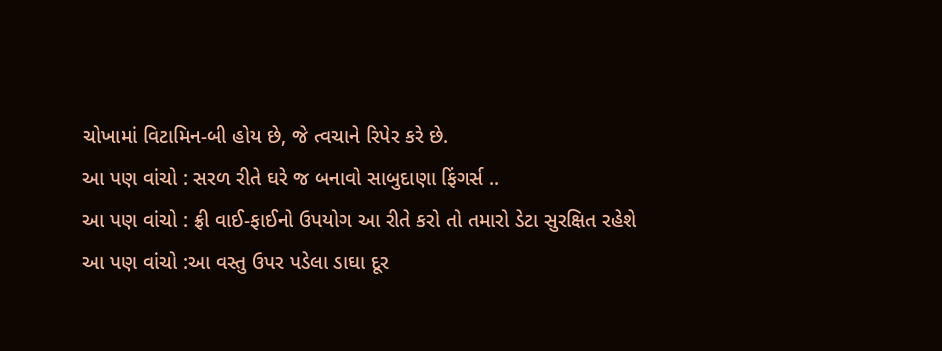ચોખામાં વિટામિન-બી હોય છે, જે ત્વચાને રિપેર કરે છે.
આ પણ વાંચો : સરળ રીતે ઘરે જ બનાવો સાબુદાણા ફિંગર્સ ..
આ પણ વાંચો : ફ્રી વાઈ-ફાઈનો ઉપયોગ આ રીતે કરો તો તમારો ડેટા સુરક્ષિત રહેશે
આ પણ વાંચો :આ વસ્તુ ઉપર પડેલા ડાઘા દૂર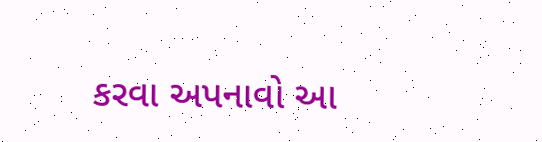કરવા અપનાવો આ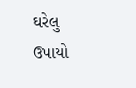ઘરેલુ ઉપાયો